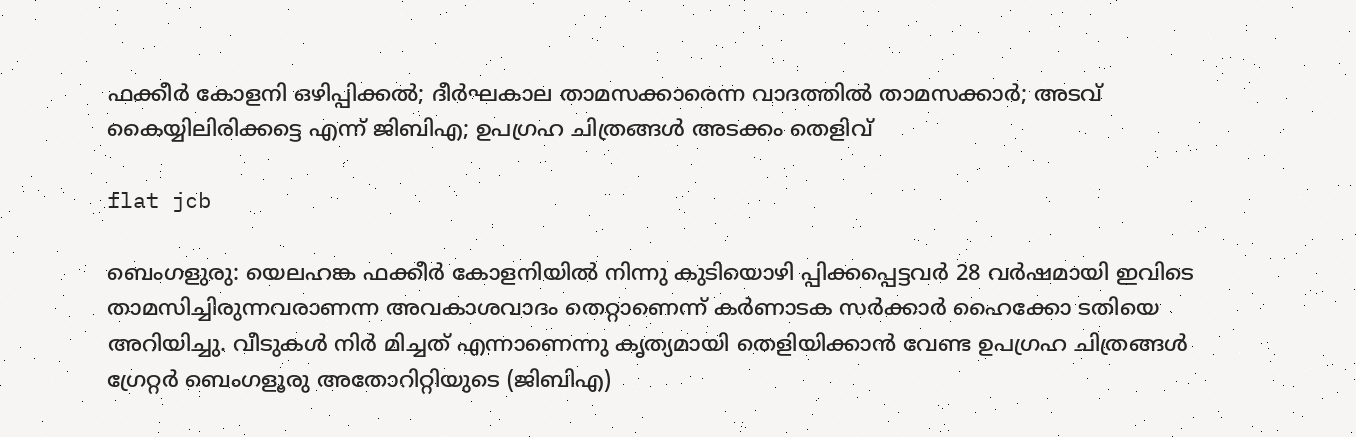ഫക്കീര്‍ കോളനി ഒഴിപ്പിക്കല്‍; ദീര്‍ഘകാല താമസക്കാരെന്ന വാദത്തിൽ താമസക്കാർ; അടവ് കൈയ്യിലിരിക്കട്ടെ എന്ന് ജിബിഎ; ഉപഗ്രഹ ചിത്രങ്ങള്‍ അടക്കം തെളിവ്

flat jcb

ബെംഗളുരു: യെലഹങ്ക ഫക്കീര്‍ കോളനിയില്‍ നിന്നു കുടിയൊഴി പ്പിക്കപ്പെട്ടവര്‍ 28 വര്‍ഷമായി ഇവിടെ താമസിച്ചിരുന്നവരാണന്ന അവകാശവാദം തെറ്റാണെന്ന് കര്‍ണാടക സര്‍ക്കാര്‍ ഹൈക്കോ ടതിയെ അറിയിച്ചു. വീടുകള്‍ നിര്‍ മിച്ചത് എന്നാണെന്നു കൃത്യമായി തെളിയിക്കാന്‍ വേണ്ട ഉപഗ്രഹ ചിത്രങ്ങള്‍ ഗ്രേറ്റര്‍ ബെംഗളൂരു അതോറിറ്റിയുടെ (ജിബിഎ)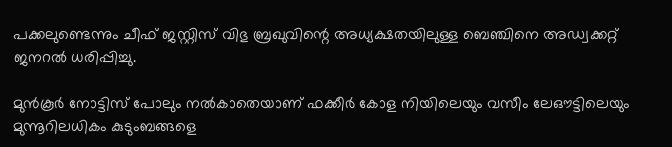പക്കലുണ്ടെന്നും ചീഫ് ജസ്റ്റിസ് വിഭു ബ്രഖുവിന്റെ അധ്യക്ഷതയിലുള്ള ബെഞ്ചിനെ അഡ്വക്കറ്റ് ജനറല്‍ ധരിപ്പിച്ചു.

മുന്‍കൂര്‍ നോട്ടിസ് പോലും നല്‍കാതെയാണ് ഫക്കീര്‍ കോള നിയിലെയും വസീം ലേഔട്ടിലെയും മുന്നൂറിലധികം കുടുംബങ്ങളെ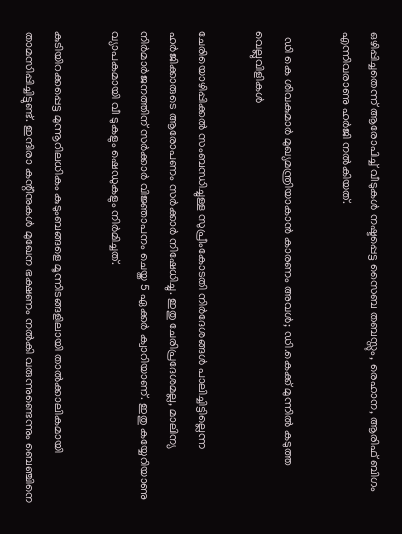ഒഴിപ്പിച്ചതെന്ന് ആരോപിച്ച് വീടുകള്‍ നഷ്ടപ്പെട്ട സൈബ തബസ്സും, രെഹാന, ആരിഫ് ബിഗം എന്നിവരാണു ഹര്‍ജി നല്‍കിയത്.

  ഡി കെ ശിവകുമാർ മുഖ്യമന്ത്രിയാകാൻ കാരണം അവൾ; ഡി.കെക്ക് മുന്നിൽ കടുത്ത വെല്ലുവിളികൾ

ചേരിയൊഴിപ്പിക്കല്‍ സംബന്ധിച്ചുള്ള സുപ്രീംകോടതി നിര്‍ദേശങ്ങള്‍ പാലിച്ചിട്ടില്ലെന്ന ഹര്‍ജിക്കാരുടെ ആരോപണം സര്‍ക്കാര്‍ നിഷേധിച്ചു. ഇതു ചേരിപ്രദേശമല്ല, മാലിന്യ നിര്‍മാര്‍ജനത്തിന് സര്‍ക്കാര്‍ വിജ്ഞാപനം ചെയ്ത 5 ഏക്കര്‍ ക്വാറിയാണ്. ഇതു കയ്യേറിയാണു വ്യാപകമായി വീ ടുകളും ഷെഡുകളും നിര്‍മിച്ചത്.

കുടിയിറക്കപ്പെട്ട മുന്നൂറിലധികം കുടുംബങ്ങളെ മൂന്നിടങ്ങളിലായി താല്‍ക്കാലികമായി താമസിപ്പിച്ചിട്ടുണ്ട്. ഇന്ദിരാ കന്റീനുകള്‍ മുഖേന ഭക്ഷണം നല്‍കി വരുന്നുണ്ടെന്നും ബെഞ്ചിനെ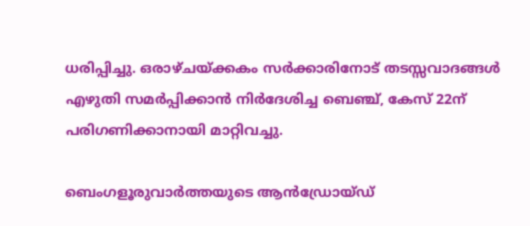ധരിപ്പിച്ചു. ഒരാഴ്ചയ്ക്കകം സര്‍ക്കാരിനോട് തടസ്സവാദങ്ങള്‍ എഴുതി സമര്‍പ്പിക്കാന്‍ നിര്‍ദേശിച്ച ബെഞ്ച്, കേസ് 22ന് പരിഗണിക്കാനായി മാറ്റിവച്ചു.

ബെംഗളൂരുവാർത്തയുടെ ആൻഡ്രോയ്ഡ്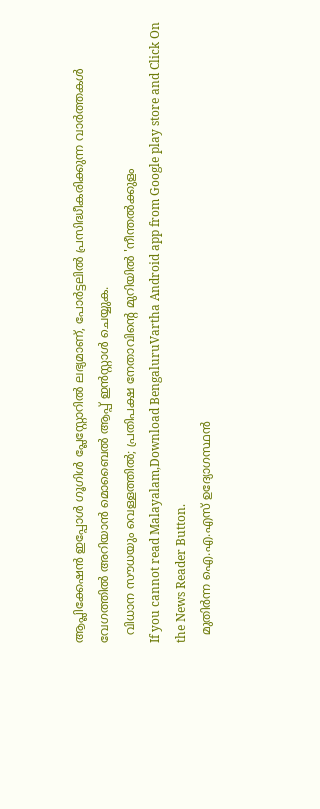ആപ്ലിക്കേഷൻ ഇപ്പോൾ ഗൂഗിൾ പ്ലേസ്റ്റോറിൽ ലഭ്യമാണ്, പോർട്ടലിൽ പ്രസിദ്ധീകരിക്കുന്ന വാർത്തകൾ വേഗത്തിൽ അറിയാൻ മൊബൈൽ ആപ്പ് ഇൻസ്റ്റാൾ ചെയ്യുക.
  വിധാന സൗധയും വെള്ളത്തിൽ; പ്രതിപക്ഷ നേതാവിന്റെ മുറിയിൽ 'നീന്തൽക്കുളം
If you cannot read Malayalam,Download BengaluruVartha Android app from Google play store and Click On the News Reader Button.
  മുതിർന്ന ഐ.എ.എസ് ഉദ്യോഗസ്ഥൻ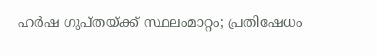ഹർഷ ഗുപ്തയ്ക്ക് സ്ഥലംമാറ്റം; പ്രതിഷേധം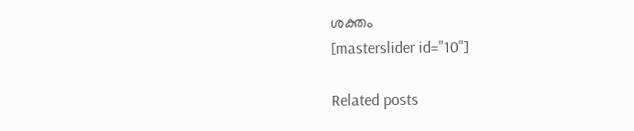ശക്തം
[masterslider id="10"]

Related posts